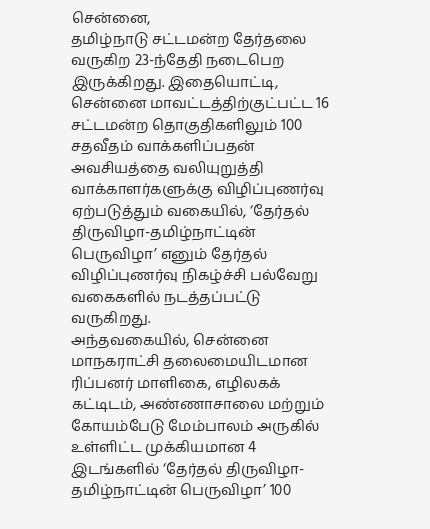சென்னை,
தமிழ்நாடு சட்டமன்ற தேர்தலை வருகிற 23-ந்தேதி நடைபெற இருக்கிறது. இதையொட்டி, சென்னை மாவட்டத்திற்குட்பட்ட 16 சட்டமன்ற தொகுதிகளிலும் 100 சதவீதம் வாக்களிப்பதன் அவசியத்தை வலியுறுத்தி வாக்காளர்களுக்கு விழிப்புணர்வு ஏற்படுத்தும் வகையில், ‘தேர்தல் திருவிழா-தமிழ்நாட்டின் பெருவிழா’ எனும் தேர்தல் விழிப்புணர்வு நிகழ்ச்சி பல்வேறு வகைகளில் நடத்தப்பட்டு வருகிறது.
அந்தவகையில், சென்னை மாநகராட்சி தலைமையிடமான ரிப்பனர் மாளிகை, எழிலகக் கட்டிடம், அண்ணாசாலை மற்றும் கோயம்பேடு மேம்பாலம் அருகில் உள்ளிட்ட முக்கியமான 4 இடங்களில் ‘தேர்தல் திருவிழா-தமிழ்நாட்டின் பெருவிழா’ 100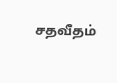சதவீதம்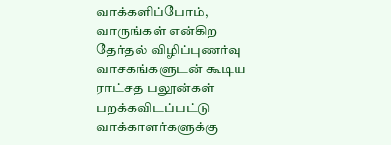வாக்களிப்போம், வாருங்கள் என்கிற தேர்தல் விழிப்புணர்வு வாசகங்களுடன் கூடிய ராட்சத பலூன்கள் பறக்கவிடப்பட்டு வாக்காளர்களுக்கு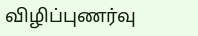விழிப்புணர்வு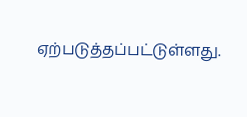ஏற்படுத்தப்பட்டுள்ளது.